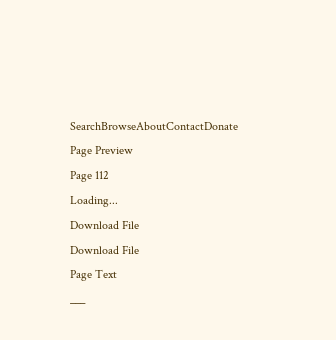SearchBrowseAboutContactDonate
Page Preview
Page 112
Loading...
Download File
Download File
Page Text
___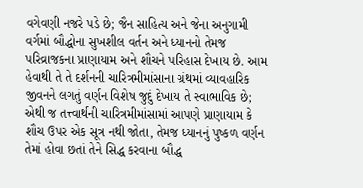વગેવણી નજરે પડે છે; જૈન સાહિત્ય અને જેના અનુગામી વર્ગમાં બૌદ્ધોના સુખશીલ વર્તન અને ધ્યાનનો તેમજ પરિવ્રાજકના પ્રાણાયામ અને શૌચને પરિહાસ દેખાય છે. આમ હેવાથી તે તે દર્શનની ચારિત્રમીમાંસાના ગ્રંથમાં વ્યાવહારિક જીવનને લગતું વર્ણન વિશેષ જુદું દેખાય તે સ્વાભાવિક છે; એથી જ તત્ત્વાર્થની ચારિત્રમીમાંસામાં આપણે પ્રાણાયામ કે શૌચ ઉપર એક સૂત્ર નથી જોતા, તેમજ ધ્યાનનું પુષ્કળ વર્ણન તેમાં હોવા છતાં તેને સિદ્ધ કરવાના બૌદ્ધ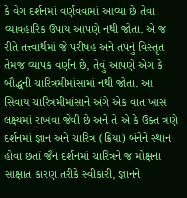કે વેગ દર્શનમાં વર્ણવવામાં આવ્યા છે તેવા વ્યાવહારિક ઉપાય આપણે નથી જોતા. એ જ રીતે તત્ત્વાર્થમાં જે પરીષહ અને તપનું વિસ્તૃત તેમજ વ્યાપક વર્ણન છે, તેવું આપણે એગ કે બૌદ્ધની ચારિત્રમીમાંસામાં નથી જોતા. આ સિવાય ચારિત્રમીમાંસાને અંગે એક વાત ખાસ લક્ષ્યમાં રાખવા જેવી છે અને તે એ કે ઉક્ત ત્રણે દર્શનમાં જ્ઞાન અને ચારિત્ર (ક્રિયા) બંનેને સ્થાન હોવા છતાં જૈન દર્શનમાં ચારિત્રને જ મોક્ષના સાક્ષાત કારણ તરીકે સ્વીકારી, જ્ઞાનને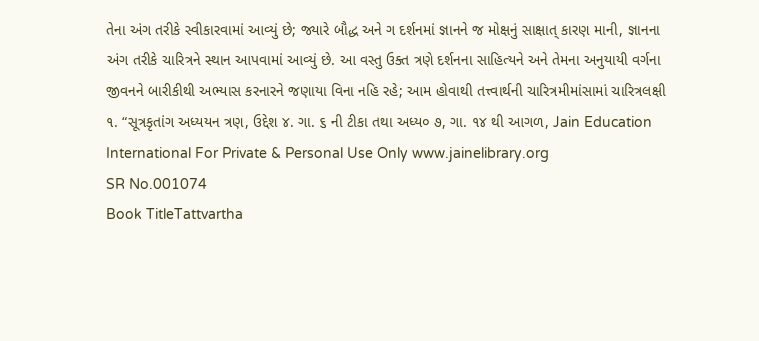તેના અંગ તરીકે સ્વીકારવામાં આવ્યું છે; જ્યારે બૌદ્ધ અને ગ દર્શનમાં જ્ઞાનને જ મોક્ષનું સાક્ષાત્ કારણ માની, જ્ઞાનના અંગ તરીકે ચારિત્રને સ્થાન આપવામાં આવ્યું છે. આ વસ્તુ ઉક્ત ત્રણે દર્શનના સાહિત્યને અને તેમના અનુયાયી વર્ગના જીવનને બારીકીથી અભ્યાસ કરનારને જણાયા વિના નહિ રહે; આમ હોવાથી તત્ત્વાર્થની ચારિત્રમીમાંસામાં ચારિત્રલક્ષી ૧. “સૂત્રકૃતાંગ અધ્યયન ત્રણ, ઉદ્દેશ ૪. ગા. ૬ ની ટીકા તથા અધ્ય૦ ૭, ગા. ૧૪ થી આગળ, Jain Education International For Private & Personal Use Only www.jainelibrary.org
SR No.001074
Book TitleTattvartha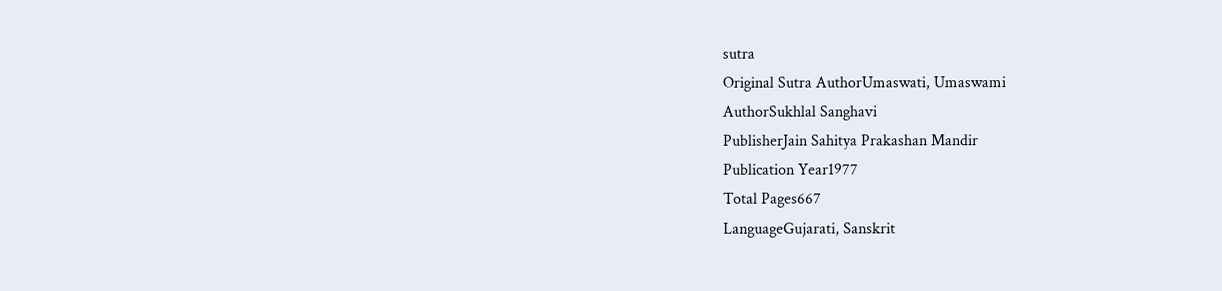sutra
Original Sutra AuthorUmaswati, Umaswami
AuthorSukhlal Sanghavi
PublisherJain Sahitya Prakashan Mandir
Publication Year1977
Total Pages667
LanguageGujarati, Sanskrit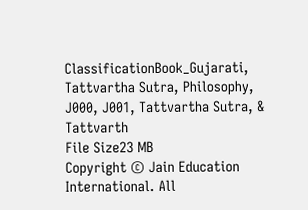ClassificationBook_Gujarati, Tattvartha Sutra, Philosophy, J000, J001, Tattvartha Sutra, & Tattvarth
File Size23 MB
Copyright © Jain Education International. All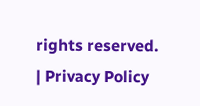rights reserved. | Privacy Policy